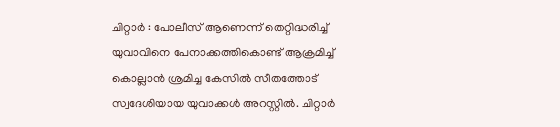ചിറ്റാർ : പോലീസ് ആണെന്ന് തെറ്റിദ്ധരിച്ച് യുവാവിനെ പേനാക്കത്തികൊണ്ട് ആക്രമിച്ച് കൊല്ലാൻ ശ്രമിച്ച കേസിൽ സീതത്തോട് സ്വദേശിയായ യുവാക്കൾ അറസ്റ്റിൽ. ചിറ്റാർ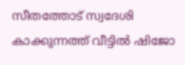സീതത്തോട് സ്വദേശി കാക്കുന്നത്ത് വീട്ടിൽ ഷിജോ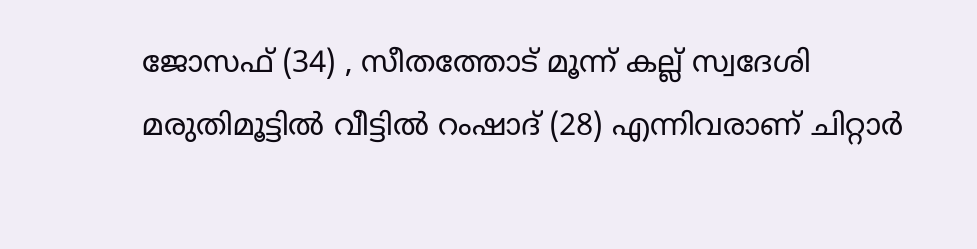ജോസഫ് (34) , സീതത്തോട് മൂന്ന് കല്ല് സ്വദേശി മരുതിമൂട്ടിൽ വീട്ടിൽ റംഷാദ് (28) എന്നിവരാണ് ചിറ്റാർ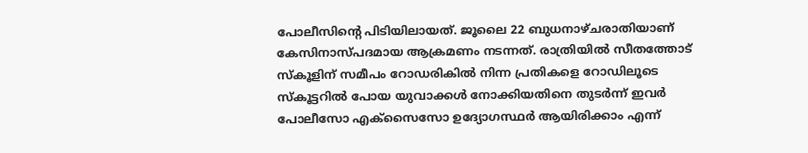പോലീസിന്റെ പിടിയിലായത്. ജൂലൈ 22 ബുധനാഴ്ചരാതിയാണ് കേസിനാസ്പദമായ ആക്രമണം നടന്നത്. രാത്രിയിൽ സീതത്തോട് സ്കൂളിന് സമീപം റോഡരികിൽ നിന്ന പ്രതികളെ റോഡിലൂടെ സ്കൂട്ടറിൽ പോയ യുവാക്കൾ നോക്കിയതിനെ തുടർന്ന് ഇവർ പോലീസോ എക്സൈസോ ഉദ്യോഗസ്ഥർ ആയിരിക്കാം എന്ന്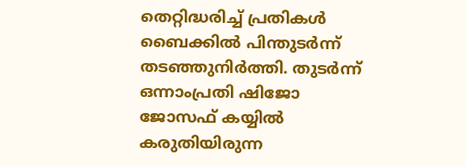തെറ്റിദ്ധരിച്ച് പ്രതികൾ ബൈക്കിൽ പിന്തുടർന്ന് തടഞ്ഞുനിർത്തി. തുടർന്ന് ഒന്നാംപ്രതി ഷിജോ ജോസഫ് കയ്യിൽ കരുതിയിരുന്ന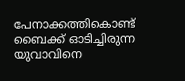പേനാക്കത്തികൊണ്ട് ബൈക്ക് ഓടിച്ചിരുന്ന യുവാവിനെ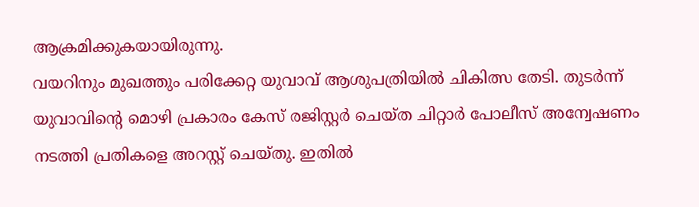ആക്രമിക്കുകയായിരുന്നു.
വയറിനും മുഖത്തും പരിക്കേറ്റ യുവാവ് ആശുപത്രിയിൽ ചികിത്സ തേടി. തുടർന്ന് യുവാവിന്റെ മൊഴി പ്രകാരം കേസ് രജിസ്റ്റർ ചെയ്ത ചിറ്റാർ പോലീസ് അന്വേഷണം നടത്തി പ്രതികളെ അറസ്റ്റ് ചെയ്തു. ഇതിൽ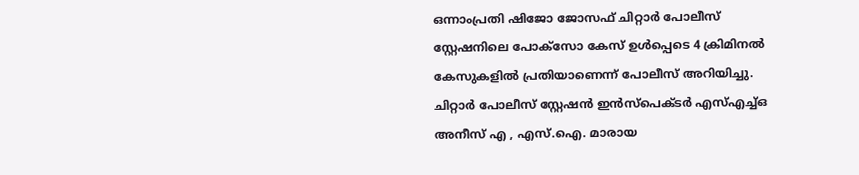ഒന്നാംപ്രതി ഷിജോ ജോസഫ് ചിറ്റാർ പോലീസ് സ്റ്റേഷനിലെ പോക്സോ കേസ് ഉൾപ്പെടെ 4 ക്രിമിനൽ കേസുകളിൽ പ്രതിയാണെന്ന് പോലീസ് അറിയിച്ചു. ചിറ്റാർ പോലീസ് സ്റ്റേഷൻ ഇൻസ്പെക്ടർ എസ്എച്ച്ഒ അനീസ് എ , എസ്.ഐ. മാരായ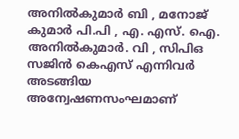അനിൽകുമാർ ബി , മനോജ് കുമാർ പി.പി , എ. എസ്. ഐ. അനിൽകുമാർ. വി , സിപിഒ സജിൻ കെഎസ് എന്നിവർ അടങ്ങിയ അന്വേഷണസംഘമാണ്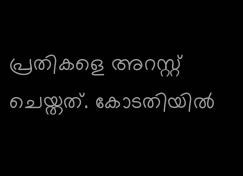പ്രതികളെ അറസ്റ്റ് ചെയ്തത്. കോടതിയിൽ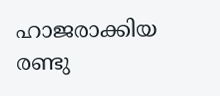ഹാജരാക്കിയ രണ്ടു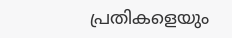പ്രതികളെയും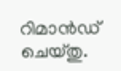റിമാൻഡ് ചെയ്തു.